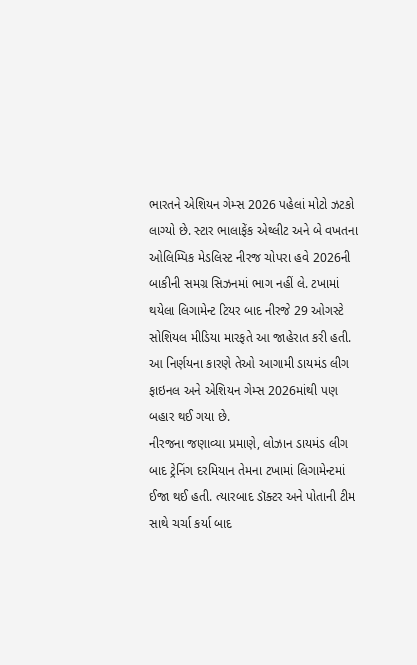ભારતને એશિયન ગેમ્સ 2026 પહેલાં મોટો ઝટકો લાગ્યો છે. સ્ટાર ભાલાફેંક એથ્લીટ અને બે વખતના ઓલિમ્પિક મેડલિસ્ટ નીરજ ચોપરા હવે 2026ની બાકીની સમગ્ર સિઝનમાં ભાગ નહીં લે. ટખામાં થયેલા લિગામેન્ટ ટિયર બાદ નીરજે 29 ઓગસ્ટે સોશિયલ મીડિયા મારફતે આ જાહેરાત કરી હતી. આ નિર્ણયના કારણે તેઓ આગામી ડાયમંડ લીગ ફાઇનલ અને એશિયન ગેમ્સ 2026માંથી પણ બહાર થઈ ગયા છે.
નીરજના જણાવ્યા પ્રમાણે, લોઝાન ડાયમંડ લીગ બાદ ટ્રેનિંગ દરમિયાન તેમના ટખામાં લિગામેન્ટમાં ઈજા થઈ હતી. ત્યારબાદ ડૉક્ટર અને પોતાની ટીમ સાથે ચર્ચા કર્યા બાદ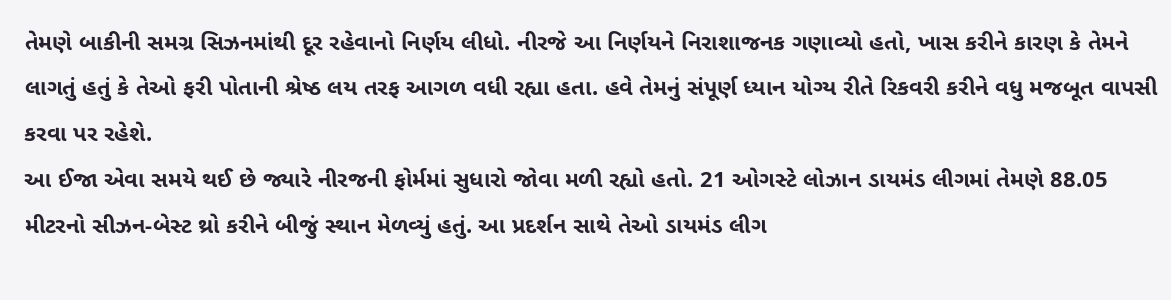તેમણે બાકીની સમગ્ર સિઝનમાંથી દૂર રહેવાનો નિર્ણય લીધો. નીરજે આ નિર્ણયને નિરાશાજનક ગણાવ્યો હતો, ખાસ કરીને કારણ કે તેમને લાગતું હતું કે તેઓ ફરી પોતાની શ્રેષ્ઠ લય તરફ આગળ વધી રહ્યા હતા. હવે તેમનું સંપૂર્ણ ધ્યાન યોગ્ય રીતે રિકવરી કરીને વધુ મજબૂત વાપસી કરવા પર રહેશે.
આ ઈજા એવા સમયે થઈ છે જ્યારે નીરજની ફોર્મમાં સુધારો જોવા મળી રહ્યો હતો. 21 ઓગસ્ટે લોઝાન ડાયમંડ લીગમાં તેમણે 88.05 મીટરનો સીઝન-બેસ્ટ થ્રો કરીને બીજું સ્થાન મેળવ્યું હતું. આ પ્રદર્શન સાથે તેઓ ડાયમંડ લીગ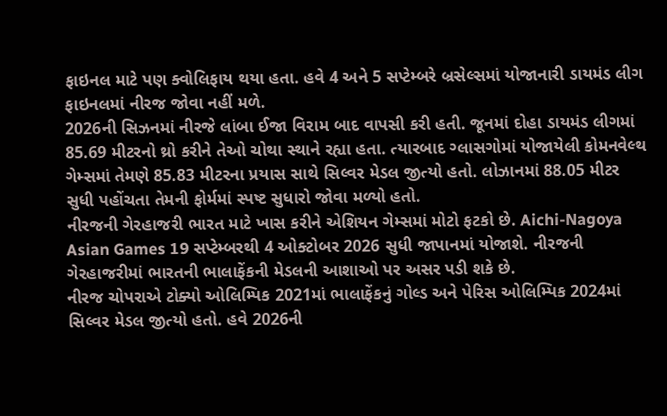ફાઇનલ માટે પણ ક્વોલિફાય થયા હતા. હવે 4 અને 5 સપ્ટેમ્બરે બ્રસેલ્સમાં યોજાનારી ડાયમંડ લીગ ફાઇનલમાં નીરજ જોવા નહીં મળે.
2026ની સિઝનમાં નીરજે લાંબા ઈજા વિરામ બાદ વાપસી કરી હતી. જૂનમાં દોહા ડાયમંડ લીગમાં 85.69 મીટરનો થ્રો કરીને તેઓ ચોથા સ્થાને રહ્યા હતા. ત્યારબાદ ગ્લાસગોમાં યોજાયેલી કોમનવેલ્થ ગેમ્સમાં તેમણે 85.83 મીટરના પ્રયાસ સાથે સિલ્વર મેડલ જીત્યો હતો. લોઝાનમાં 88.05 મીટર સુધી પહોંચતા તેમની ફોર્મમાં સ્પષ્ટ સુધારો જોવા મળ્યો હતો.
નીરજની ગેરહાજરી ભારત માટે ખાસ કરીને એશિયન ગેમ્સમાં મોટો ફટકો છે. Aichi-Nagoya Asian Games 19 સપ્ટેમ્બરથી 4 ઓક્ટોબર 2026 સુધી જાપાનમાં યોજાશે. નીરજની ગેરહાજરીમાં ભારતની ભાલાફેંકની મેડલની આશાઓ પર અસર પડી શકે છે.
નીરજ ચોપરાએ ટોક્યો ઓલિમ્પિક 2021માં ભાલાફેંકનું ગોલ્ડ અને પેરિસ ઓલિમ્પિક 2024માં સિલ્વર મેડલ જીત્યો હતો. હવે 2026ની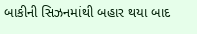બાકીની સિઝનમાંથી બહાર થયા બાદ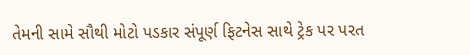તેમની સામે સૌથી મોટો પડકાર સંપૂર્ણ ફિટનેસ સાથે ટ્રેક પર પરત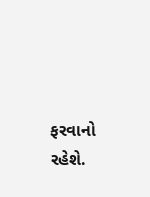ફરવાનો રહેશે.